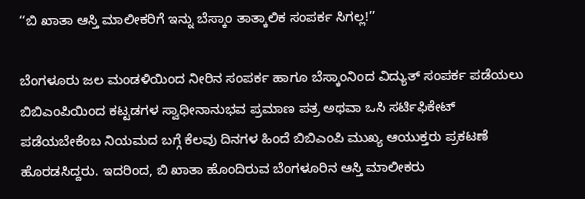‘‘ಬಿ ಖಾತಾ ಆಸ್ತಿ ಮಾಲೀಕರಿಗೆ ಇನ್ನು ಬೆಸ್ಕಾಂ ತಾತ್ಕಾಲಿಕ ಸಂಪರ್ಕ ಸಿಗಲ್ಲ!’’

ಬೆಂಗಳೂರು ಜಲ ಮಂಡಳಿಯಿಂದ ನೀರಿನ ಸಂಪರ್ಕ ಹಾಗೂ ಬೆಸ್ಕಾಂನಿಂದ ವಿದ್ಯುತ್ ಸಂಪರ್ಕ ಪಡೆಯಲು ಬಿಬಿಎಂಪಿಯಿಂದ ಕಟ್ಟಡಗಳ ಸ್ವಾಧೀನಾನುಭವ ಪ್ರಮಾಣ ಪತ್ರ ಅಥವಾ ಒಸಿ ಸರ್ಟಿಫಿಕೇಟ್ ಪಡೆಯಬೇಕೆಂಬ ನಿಯಮದ ಬಗ್ಗೆ ಕೆಲವು ದಿನಗಳ ಹಿಂದೆ ಬಿಬಿಎಂಪಿ ಮುಖ್ಯ ಆಯುಕ್ತರು ಪ್ರಕಟಣೆ ಹೊರಡಸಿದ್ದರು. ಇದರಿಂದ, ಬಿ ಖಾತಾ ಹೊಂದಿರುವ ಬೆಂಗಳೂರಿನ ಆಸ್ತಿ ಮಾಲೀಕರು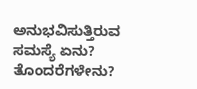ಅನುಭವಿಸುತ್ತಿರುವ ಸಮಸ್ಯೆ ಏನು? ತೊಂದರೆಗಳೇನು?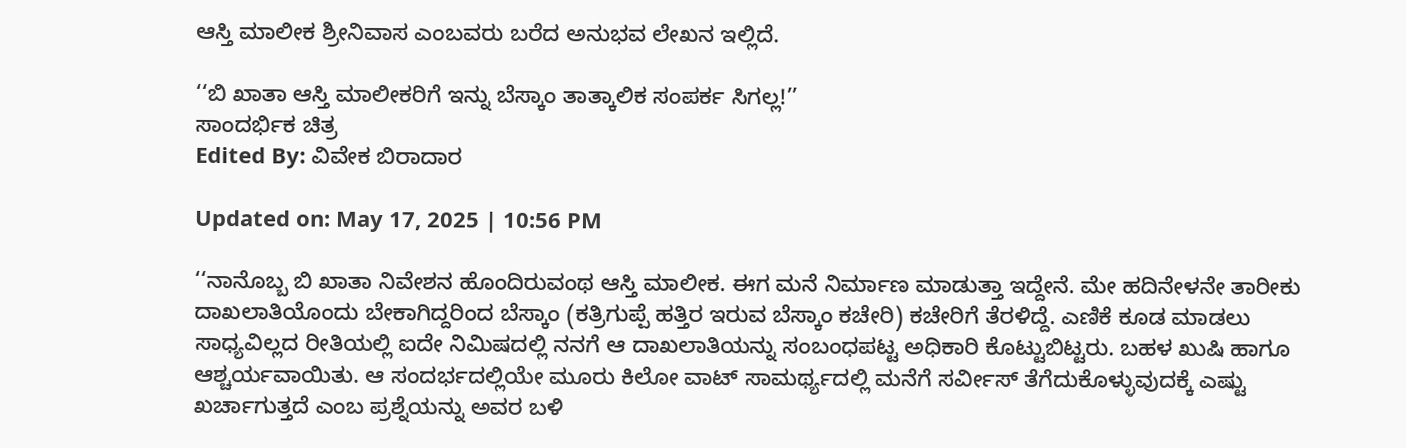ಆಸ್ತಿ ಮಾಲೀಕ ಶ್ರೀನಿವಾಸ ಎಂಬವರು ಬರೆದ ಅನುಭವ ಲೇಖನ ಇಲ್ಲಿದೆ.

‘‘ಬಿ ಖಾತಾ ಆಸ್ತಿ ಮಾಲೀಕರಿಗೆ ಇನ್ನು ಬೆಸ್ಕಾಂ ತಾತ್ಕಾಲಿಕ ಸಂಪರ್ಕ ಸಿಗಲ್ಲ!’’
ಸಾಂದರ್ಭಿಕ ಚಿತ್ರ
Edited By: ವಿವೇಕ ಬಿರಾದಾರ

Updated on: May 17, 2025 | 10:56 PM

‘‘ನಾನೊಬ್ಬ ಬಿ ಖಾತಾ ನಿವೇಶನ ಹೊಂದಿರುವಂಥ ಆಸ್ತಿ ಮಾಲೀಕ. ಈಗ ಮನೆ ನಿರ್ಮಾಣ ಮಾಡುತ್ತಾ ಇದ್ದೇನೆ. ಮೇ ಹದಿನೇಳನೇ ತಾರೀಕು ದಾಖಲಾತಿಯೊಂದು ಬೇಕಾಗಿದ್ದರಿಂದ ಬೆಸ್ಕಾಂ (ಕತ್ರಿಗುಪ್ಪೆ ಹತ್ತಿರ ಇರುವ ಬೆಸ್ಕಾಂ ಕಚೇರಿ) ಕಚೇರಿಗೆ ತೆರಳಿದ್ದೆ. ಎಣಿಕೆ ಕೂಡ ಮಾಡಲು ಸಾಧ್ಯವಿಲ್ಲದ ರೀತಿಯಲ್ಲಿ ಐದೇ ನಿಮಿಷದಲ್ಲಿ ನನಗೆ ಆ ದಾಖಲಾತಿಯನ್ನು ಸಂಬಂಧಪಟ್ಟ ಅಧಿಕಾರಿ ಕೊಟ್ಟುಬಿಟ್ಟರು. ಬಹಳ ಖುಷಿ ಹಾಗೂ ಆಶ್ಚರ್ಯವಾಯಿತು. ಆ ಸಂದರ್ಭದಲ್ಲಿಯೇ ಮೂರು ಕಿಲೋ ವಾಟ್ ಸಾಮರ್ಥ್ಯದಲ್ಲಿ ಮನೆಗೆ ಸರ್ವೀಸ್ ತೆಗೆದುಕೊಳ್ಳುವುದಕ್ಕೆ ಎಷ್ಟು ಖರ್ಚಾಗುತ್ತದೆ ಎಂಬ ಪ್ರಶ್ನೆಯನ್ನು ಅವರ ಬಳಿ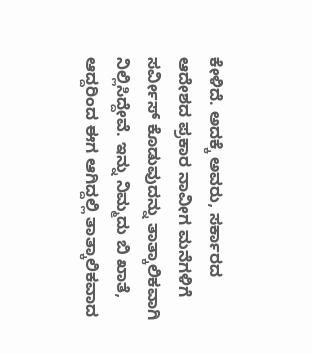ಕೇಳಿದೆ. ಅದಕ್ಕೆ ಅವರು, ಸರ್ಕಾರದ ಆದೇಶದ ಪ್ರಕಾರ ನಾವೀಗ ಮನೆಗಳಿಗೆ ಸರ್ವೀಸ್ ಕೊಡುವುದನ್ನು ತಾತ್ಕಾಲಿಕವಾಗಿ ನಿಲ್ಲಿಸಿದ್ದೇವೆ. ಇನ್ನು ನಿಮ್ಮದು ಬಿ ಖಾತೆ, ಆದ್ದರಿಂದ ಈಗ ಆಗಿದ್ದಲ್ಲಿ ತಾತ್ಕಾಲಿಕವಾದ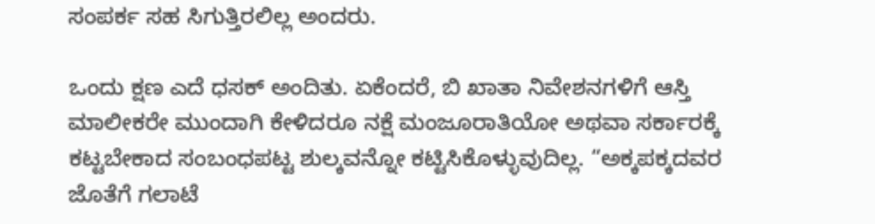ಸಂಪರ್ಕ ಸಹ ಸಿಗುತ್ತಿರಲಿಲ್ಲ ಅಂದರು.

ಒಂದು ಕ್ಷಣ ಎದೆ ಧಸಕ್ ಅಂದಿತು. ಏಕೆಂದರೆ, ಬಿ ಖಾತಾ ನಿವೇಶನಗಳಿಗೆ ಆಸ್ತಿ ಮಾಲೀಕರೇ ಮುಂದಾಗಿ ಕೇಳಿದರೂ ನಕ್ಷೆ ಮಂಜೂರಾತಿಯೋ ಅಥವಾ ಸರ್ಕಾರಕ್ಕೆ ಕಟ್ಟಬೇಕಾದ ಸಂಬಂಧಪಟ್ಟ ಶುಲ್ಕವನ್ನೋ ಕಟ್ಟಿಸಿಕೊಳ್ಳುವುದಿಲ್ಲ. “ಅಕ್ಕಪಕ್ಕದವರ ಜೊತೆಗೆ ಗಲಾಟೆ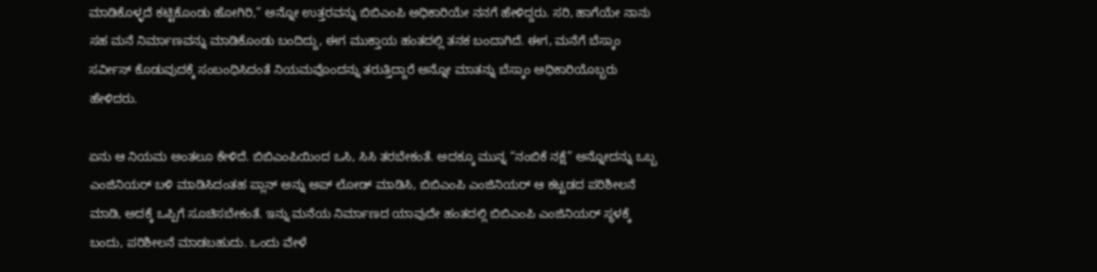ಮಾಡಿಕೊಳ್ಳದೆ ಕಟ್ಟಿಕೊಂಡು ಹೋಗಿರಿ,” ಅನ್ನೋ ಉತ್ತರವನ್ನು ಬಿಬಿಎಂಪಿ ಅಧಿಕಾರಿಯೇ ನನಗೆ ಹೇಳಿದ್ದರು. ಸರಿ, ಹಾಗೆಯೇ ನಾನು ಸಹ ಮನೆ ನಿರ್ಮಾಣವನ್ನು ಮಾಡಿಕೊಂಡು ಬಂದಿದ್ದು, ಈಗ ಮುಕ್ತಾಯ ಹಂತದಲ್ಲಿ ತನಕ ಬಂದಾಗಿದೆ. ಈಗ, ಮನೆಗೆ ಬೆಸ್ಕಾಂ ಸರ್ವೀಸ್ ಕೊಡುವುದಕ್ಕೆ ಸಂಬಂಧಿಸಿದಂತೆ ನಿಯಮವೊಂದನ್ನು ತರುತ್ತಿದ್ದಾರೆ ಅನ್ನೋ ಮಾತನ್ನು ಬೆಸ್ಕಾಂ ಅಧಿಕಾರಿಯೊಬ್ಬರು ಹೇಳಿದರು.

ಏನು ಆ ನಿಯಮ ಅಂತಲೂ ಕೇಳಿದೆ. ಬಿಬಿಎಂಪಿಯಿಂದ ಒಸಿ, ಸಿಸಿ ತರಬೇಕಂತೆ. ಅದಕ್ಕೂ ಮುನ್ನ “ನಂಬಿಕೆ ನಕ್ಷೆ” ಅನ್ನೋದನ್ನು ಒಬ್ಬ ಎಂಜಿನಿಯರ್ ಬಳಿ ಮಾಡಿಸಿದಂತಹ ಪ್ಲಾನ್ ಅನ್ನು ಅಪ್ ಲೋಡ್ ಮಾಡಿಸಿ, ಬಿಬಿಎಂಪಿ ಎಂಜಿನಿಯರ್ ಆ ಕಟ್ಟಡದ ಪರಿಶೀಲನೆ ಮಾಡಿ, ಅದಕ್ಕೆ ಒಪ್ಪಿಗೆ ಸೂಚಿಸಬೇಕಂತೆ. ಇನ್ನು ಮನೆಯ ನಿರ್ಮಾಣದ ಯಾವುದೇ ಹಂತದಲ್ಲಿ ಬಿಬಿಎಂಪಿ ಎಂಜಿನಿಯರ್ ಸ್ಥಳಕ್ಕೆ ಬಂದು, ಪರಿಶೀಲನೆ ಮಾಡಬಹುದು. ಒಂದು ವೇಳೆ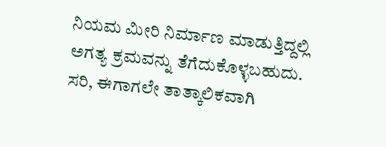ನಿಯಮ ಮೀರಿ ನಿರ್ಮಾಣ ಮಾಡುತ್ತಿದ್ದಲ್ಲಿ ಅಗತ್ಯ ಕ್ರಮವನ್ನು ತೆಗೆದುಕೊಳ್ಳಬಹುದು. ಸರಿ, ಈಗಾಗಲೇ ತಾತ್ಕಾಲಿಕವಾಗಿ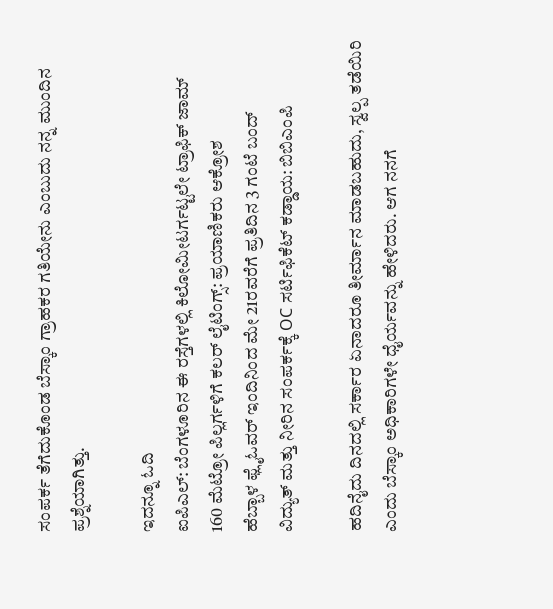ಸಂಪರ್ಕ ತೆಗೆದುಕೊಂಡ ಬೆಸ್ಕಾಂ ಗ್ರಾಹಕರ ಗತಿಯೇನು ಎಂಬುದು ನನ್ನ ಮುಂದಿನ ಪ್ರಶ್ನೆಯಾಗಿತ್ತು.

ಇದನ್ನೂ ಓದಿ
ಐಪಿಎಲ್: ಬೆಂಗಳೂರಿನ ಈ ರಸ್ತೆಗಳಲ್ಲಿ ಕಿಲೋಮೀಟರ್ಗಟ್ಟಲೇ ಟ್ರಾಫಿಕ್ ಜಾಮ್
160 ಮೆಟ್ರೋ ಪಿಲ್ಲರ್ಗಳಿಗೆ ಕಲರ್ ಲೈಟಿಂಗ್ಸ್: ಪ್ರಯಾಣಿಕರು ಆಕ್ರೋಶ
ಹೆಬ್ಬಾಳ ಫ್ಲೈಓವರ್ ಇಂದಿನಿಂದ ಮೇ 21ರವರೆಗೆ ಪ್ರತಿದಿನ 3 ಗಂಟೆ ಬಂದ್
ವಿದ್ಯುತ್ ಮತ್ತು ನೀರಿನ ಸಂಪರ್ಕಕ್ಕೆ OC ಸರ್ಟಿಫಿಕೆಟ್ ಕಡ್ಡಾಯ: ಬಿಬಿಎಂಪಿ

ಹದಿನೈದು ದಿನದಲ್ಲಿ ಸರ್ಕಾರ ಏನಾದರೂ ತೀರ್ಮಾನ ಮಾಡಬಹುದು, ಸ್ವಲ್ಪ ತಡೆಯಿರಿ ಎಂದು ಬೆಸ್ಕಾಂ ಅಧಿಕಾರಿಗಳೇ ಧೈರ್ಯವನ್ನು ಹೇಳಿದರು. ಆಗ ನನಗೆ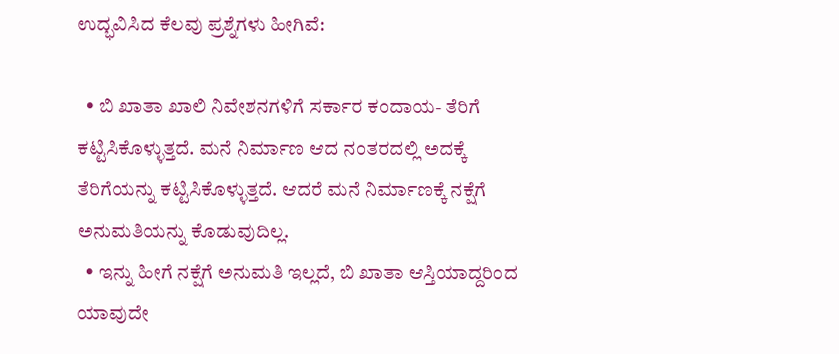ಉದ್ಭವಿಸಿದ ಕೆಲವು ಪ್ರಶ್ನೆಗಳು ಹೀಗಿವೆ:

  • ಬಿ ಖಾತಾ ಖಾಲಿ ನಿವೇಶನಗಳಿಗೆ ಸರ್ಕಾರ ಕಂದಾಯ- ತೆರಿಗೆ ಕಟ್ಟಿಸಿಕೊಳ್ಳುತ್ತದೆ. ಮನೆ ನಿರ್ಮಾಣ ಆದ ನಂತರದಲ್ಲಿ ಅದಕ್ಕೆ ತೆರಿಗೆಯನ್ನು ಕಟ್ಟಿಸಿಕೊಳ್ಳುತ್ತದೆ. ಆದರೆ ಮನೆ ನಿರ್ಮಾಣಕ್ಕೆ ನಕ್ಷೆಗೆ ಅನುಮತಿಯನ್ನು ಕೊಡುವುದಿಲ್ಲ.
  • ಇನ್ನು ಹೀಗೆ ನಕ್ಷೆಗೆ ಅನುಮತಿ ಇಲ್ಲದೆ, ಬಿ ಖಾತಾ ಆಸ್ತಿಯಾದ್ದರಿಂದ ಯಾವುದೇ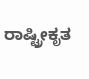ರಾಷ್ಟ್ರೀಕೃತ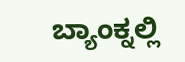ಬ್ಯಾಂಕ್ನಲ್ಲಿ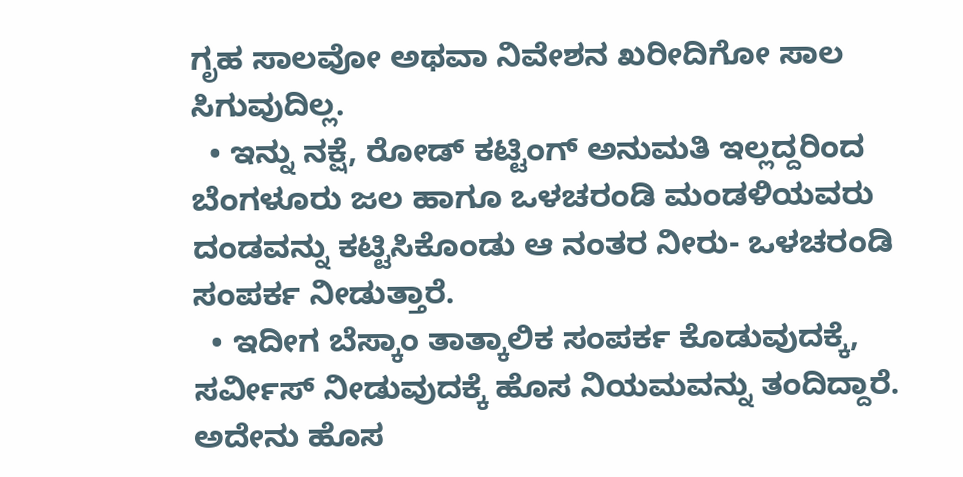ಗೃಹ ಸಾಲವೋ ಅಥವಾ ನಿವೇಶನ ಖರೀದಿಗೋ ಸಾಲ ಸಿಗುವುದಿಲ್ಲ.
  • ಇನ್ನು ನಕ್ಷೆ, ರೋಡ್ ಕಟ್ಟಿಂಗ್ ಅನುಮತಿ ಇಲ್ಲದ್ದರಿಂದ ಬೆಂಗಳೂರು ಜಲ ಹಾಗೂ ಒಳಚರಂಡಿ ಮಂಡಳಿಯವರು ದಂಡವನ್ನು ಕಟ್ಟಿಸಿಕೊಂಡು ಆ ನಂತರ ನೀರು- ಒಳಚರಂಡಿ ಸಂಪರ್ಕ ನೀಡುತ್ತಾರೆ.
  • ಇದೀಗ ಬೆಸ್ಕಾಂ ತಾತ್ಕಾಲಿಕ ಸಂಪರ್ಕ ಕೊಡುವುದಕ್ಕೆ, ಸರ್ವೀಸ್ ನೀಡುವುದಕ್ಕೆ ಹೊಸ ನಿಯಮವನ್ನು ತಂದಿದ್ದಾರೆ. ಅದೇನು ಹೊಸ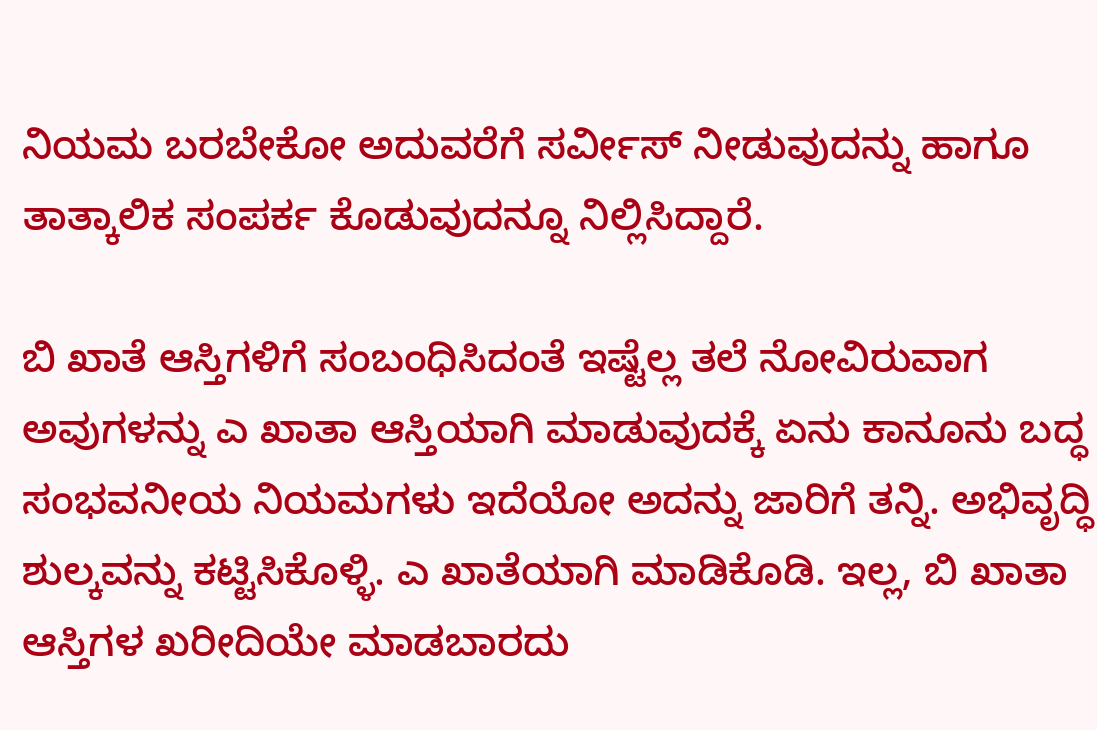ನಿಯಮ ಬರಬೇಕೋ ಅದುವರೆಗೆ ಸರ್ವೀಸ್ ನೀಡುವುದನ್ನು ಹಾಗೂ ತಾತ್ಕಾಲಿಕ ಸಂಪರ್ಕ ಕೊಡುವುದನ್ನೂ ನಿಲ್ಲಿಸಿದ್ದಾರೆ.

ಬಿ ಖಾತೆ ಆಸ್ತಿಗಳಿಗೆ ಸಂಬಂಧಿಸಿದಂತೆ ಇಷ್ಟೆಲ್ಲ ತಲೆ ನೋವಿರುವಾಗ ಅವುಗಳನ್ನು ಎ ಖಾತಾ ಆಸ್ತಿಯಾಗಿ ಮಾಡುವುದಕ್ಕೆ ಏನು ಕಾನೂನು ಬದ್ಧ ಸಂಭವನೀಯ ನಿಯಮಗಳು ಇದೆಯೋ ಅದನ್ನು ಜಾರಿಗೆ ತನ್ನಿ. ಅಭಿವೃದ್ಧಿ ಶುಲ್ಕವನ್ನು ಕಟ್ಟಿಸಿಕೊಳ್ಳಿ. ಎ ಖಾತೆಯಾಗಿ ಮಾಡಿಕೊಡಿ. ಇಲ್ಲ, ಬಿ ಖಾತಾ ಆಸ್ತಿಗಳ ಖರೀದಿಯೇ ಮಾಡಬಾರದು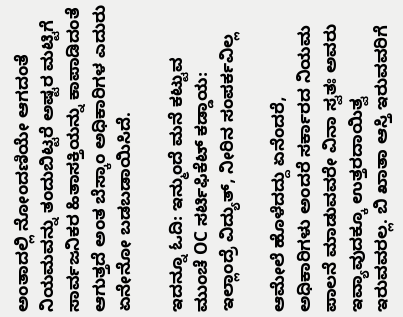ಅಂತಾದಲ್ಲಿ ನೋಂದಣಿಯೇ ಆಗದಂತೆ ನಿಯಮವನ್ನು ತಂದುಬಿಟ್ಟರೆ ಅಷ್ಟರ ಮಟ್ಟಿಗೆ ಸಾರ್ವಜನಿಕರ ಹಿತಾಸಕ್ತಿಯನ್ನು ಕಾಪಾಡಿದಂತೆ ಆಗುತ್ತದೆ ಅಂತ ಬೆಸ್ಕಾಂ ಅಧಿಕಾರಿಗಳ ಎದುರು ಏನೇನೋ ಬಡಬಡಾಯಿಸಿದೆ.

ಇದನ್ನೂ ಓದಿ: ಇನ್ಮುಂದೆ ಮನೆ ಕಟ್ಟುವ ಮುಂಚೆ OC ಸರ್ಟಿಫಿಕೆಟ್ ಕಡ್ಡಾಯ: ಇಲ್ಲಾಂದ್ರೆ ವಿದ್ಯುತ್, ನೀರಿನ ಸಂಪರ್ಕವಿಲ್ಲ

ಆಮೇಲೆ ಹೊಳೆದದ್ದು ಏನೆಂದರೆ, ಅಧಿಕಾರಿಗಳು ಅಂದರೆ ಸರ್ಕಾರದ ನಿಯಮ ಪಾಲನೆ ಮಾಡುವವರೇ ವಿನಾ ಸ್ವತಃ ಅವರು ಇವ್ಯಾವುದಕ್ಕೂ ಉತ್ತರದಾಯಿತ್ವ ಇರುವವರಲ್ಲ. ಬಿ ಖಾತಾ ಆಸ್ತಿ ಇರುವವರಿಗೆ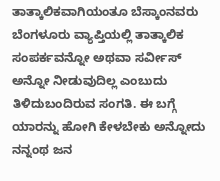ತಾತ್ಕಾಲಿಕವಾಗಿಯಂತೂ ಬೆಸ್ಕಾಂನವರು ಬೆಂಗಳೂರು ವ್ಯಾಪ್ತಿಯಲ್ಲಿ ತಾತ್ಕಾಲಿಕ ಸಂಪರ್ಕವನ್ನೋ ಅಥವಾ ಸರ್ವೀಸ್ ಅನ್ನೋ ನೀಡುವುದಿಲ್ಲ ಎಂಬುದು ತಿಳಿದುಬಂದಿರುವ ಸಂಗತಿ. ಈ ಬಗ್ಗೆ ಯಾರನ್ನು ಹೋಗಿ ಕೇಳಬೇಕು ಅನ್ನೋದು ನನ್ನಂಥ ಜನ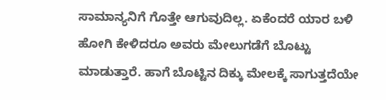ಸಾಮಾನ್ಯನಿಗೆ ಗೊತ್ತೇ ಆಗುವುದಿಲ್ಲ. ಏಕೆಂದರೆ ಯಾರ ಬಳಿ ಹೋಗಿ ಕೇಳಿದರೂ ಅವರು ಮೇಲುಗಡೆಗೆ ಬೊಟ್ಟು ಮಾಡುತ್ತಾರೆ. ಹಾಗೆ ಬೊಟ್ಟಿನ ದಿಕ್ಕು ಮೇಲಕ್ಕೆ ಸಾಗುತ್ತದೆಯೇ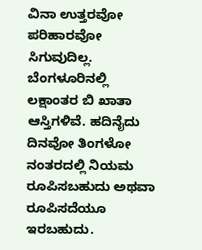ವಿನಾ ಉತ್ತರವೋ ಪರಿಹಾರವೋ ಸಿಗುವುದಿಲ್ಲ. ಬೆಂಗಳೂರಿನಲ್ಲಿ ಲಕ್ಷಾಂತರ ಬಿ ಖಾತಾ ಆಸ್ತಿಗಳಿವೆ. ಹದಿನೈದು ದಿನವೋ ತಿಂಗಳೋ ನಂತರದಲ್ಲಿ ನಿಯಮ ರೂಪಿಸಬಹುದು ಅಥವಾ ರೂಪಿಸದೆಯೂ ಇರಬಹುದು.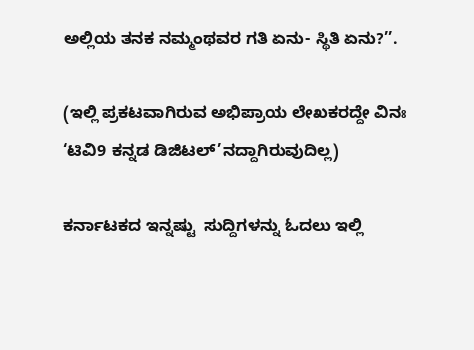ಅಲ್ಲಿಯ ತನಕ ನಮ್ಮಂಥವರ ಗತಿ ಏನು- ಸ್ಥಿತಿ ಏನು?’’.

(ಇಲ್ಲಿ ಪ್ರಕಟವಾಗಿರುವ ಅಭಿಪ್ರಾಯ ಲೇಖಕರದ್ದೇ ವಿನಃ ‘ಟಿವಿ9 ಕನ್ನಡ ಡಿಜಿಟಲ್’ನದ್ದಾಗಿರುವುದಿಲ್ಲ)

ಕರ್ನಾಟಕದ ಇನ್ನಷ್ಟು  ಸುದ್ದಿಗಳನ್ನು ಓದಲು ಇಲ್ಲಿ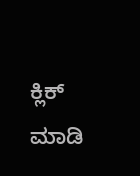ಕ್ಲಿಕ್ ಮಾಡಿ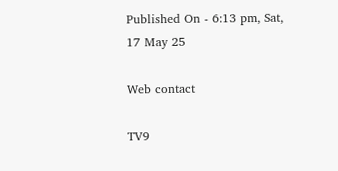Published On - 6:13 pm, Sat, 17 May 25

Web contact

TV9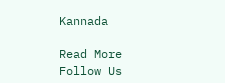Kannada

Read More
Follow Us